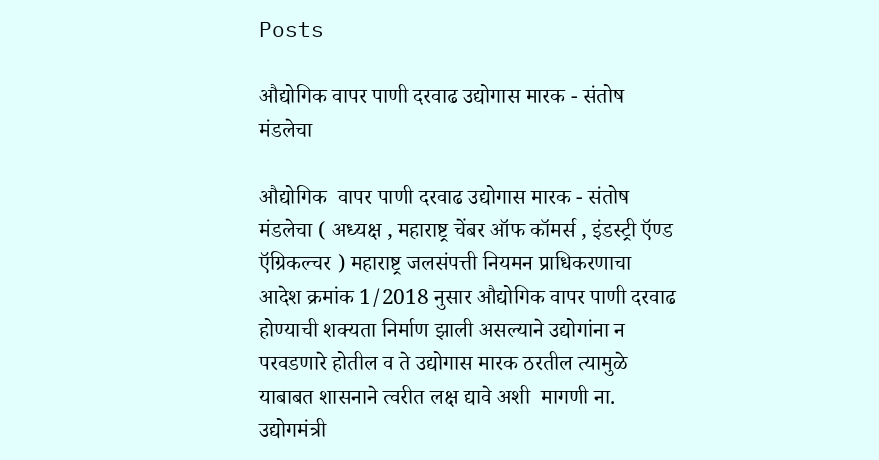Posts

औद्योगिक वापर पाणी दरवाढ उद्योगास मारक - संतोष मंडलेचा

औद्योगिक  वापर पाणी दरवाढ उद्योगास मारक - संतोष मंडलेचा ( अध्यक्ष , महाराष्ट्र चेंबर ऑफ कॉमर्स , इंडस्ट्री ऍण्ड ऍग्रिकल्चर ) महाराष्ट्र जलसंपत्ती नियमन प्राधिकरणाचा आदेश क्रमांक 1/2018 नुसार औद्योगिक वापर पाणी दरवाढ होण्याची शक्यता निर्माण झाली असल्याने उद्योगांना न परवडणारे होतील व ते उद्योगास मारक ठरतील त्यामुळे याबाबत शासनाने त्वरीत लक्ष द्यावे अशी  मागणी ना. उद्योगमंत्री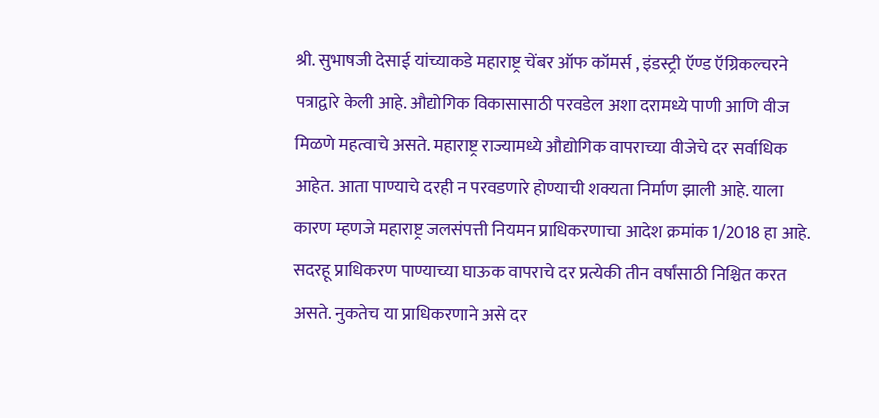श्री. सुभाषजी देसाई यांच्याकडे महाराष्ट्र चेंबर ऑफ कॉमर्स , इंडस्ट्री ऍण्ड ऍग्रिकल्चरने पत्राद्वारे केली आहे. औद्योगिक विकासासाठी परवडेल अशा दरामध्ये पाणी आणि वीज मिळणे महत्वाचे असते. महाराष्ट्र राज्यामध्ये औद्योगिक वापराच्या वीजेचे दर सर्वाधिक आहेत. आता पाण्याचे दरही न परवडणारे होण्याची शक्यता निर्माण झाली आहे. याला कारण म्हणजे महाराष्ट्र जलसंपत्ती नियमन प्राधिकरणाचा आदेश क्रमांक 1/2018 हा आहे. सदरहू प्राधिकरण पाण्याच्या घाऊक वापराचे दर प्रत्येकी तीन वर्षांसाठी निश्चित करत असते. नुकतेच या प्राधिकरणाने असे दर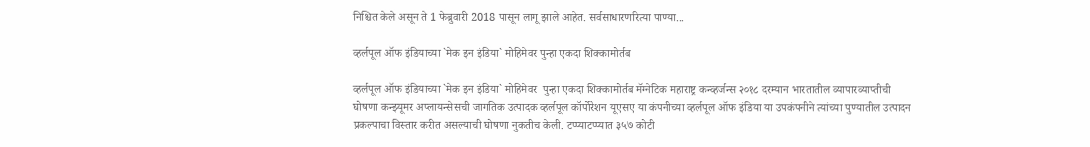निश्चित केले असून ते 1 फेब्रुवारी 2018 पासून लागू झाले आहेत. सर्वसाधारणरित्या पाण्या...

व्हर्लपूल ऑफ इंडियाच्या `मेक इन इंडिया` मोहिमेवर पुन्हा एकदा शिक्कामोर्तब

व्हर्लपूल ऑफ इंडियाच्या `मेक इन इंडिया` मोहिमेवर  पुन्हा एकदा शिक्कामोर्तब मॅग्नेटिक महाराष्ट्र कन्व्हर्जन्स २०१८ दरम्यान भारतातील व्यापारव्याप्तीची घोषणा कन्झ्यूमर अप्लायन्सेसची जागतिक उत्पादक व्हर्लपूल कॉर्पोरेशन यूएसए या कंपनीच्या व्हर्लपूल ऑफ इंडिया या उपकंपनीने त्यांच्या पुण्यातील उत्पादन प्रकल्पाचा विस्तार करीत असल्याची घोषणा नुकतीच केली. टप्प्याटप्प्यात ३५७ कोटी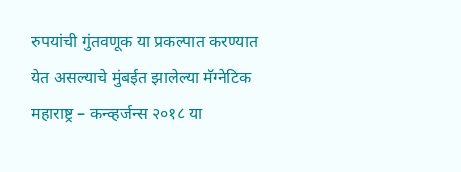रुपयांची गुंतवणूक या प्रकल्पात करण्यात येत असल्याचे मुंबईत झालेल्या मॅग्नेटिक महाराष्ट्र – कन्व्हर्जन्स २०१८ या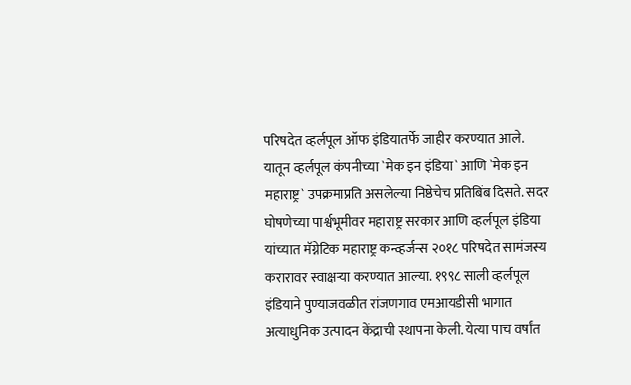परिषदेत व्हर्लपूल ऑफ इंडियातर्फे जाहीर करण्यात आले. यातून व्हर्लपूल कंपनीच्या `मेक इन इंडिया` आणि `मेक इन महाराष्ट्र` उपक्रमाप्रति असलेल्या निष्ठेचेच प्रतिबिंब दिसते. सदर घोषणेच्या पार्श्वभूमीवर महाराष्ट्र सरकार आणि व्हर्लपूल इंडिया यांच्यात मॅग्नेटिक महाराष्ट्र कन्व्हर्जन्स २०१८ परिषदेत सामंजस्य करारावर स्वाक्षऱ्या करण्यात आल्या. १९९८ साली व्हर्लपूल इंडियाने पुण्याजवळीत रांजणगाव एमआयडीसी भागात अत्याधुनिक उत्पादन केंद्राची स्थापना केली. येत्या पाच वर्षांत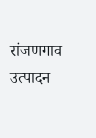रांजणगाव उत्पादन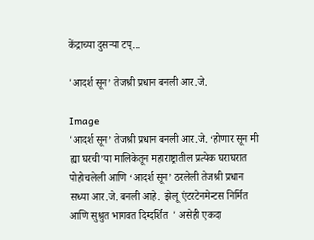केंद्राच्या दुसऱ्या टप्...

'आदर्श सून’ तेजश्री प्रधान बनली आर.जे.

Image
'आदर्श सून’ तेजश्री प्रधान बनली आर.जे. ‘होणार सून मी ह्या घरची’या मालिकेतून महाराष्ट्रातील प्रत्येक घराघरात पोहोचलेली आणि ‘आदर्श सून’ ठरलेली तेजश्री प्रधान सध्या आर.जे. बनली आहे.  झेलू एंटरटेनमेन्टस निर्मित आणि सुश्रुत भागवत दिग्दर्शित  ' असेही एकदा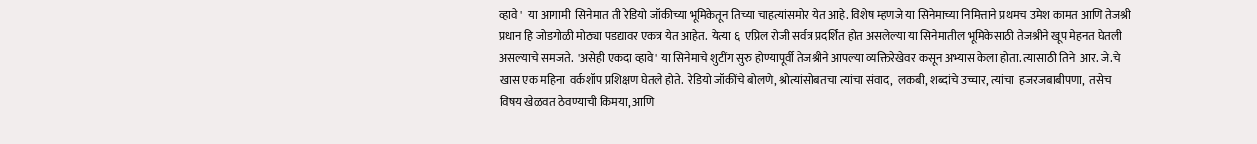व्हावे '  या आगामी  सिनेमात ती रेडियो जॉकीच्या भूमिकेतून तिच्या चाहत्यांसमोर येत आहे. विशेष म्हणजे या सिनेमाच्या निमित्ताने प्रथमच उमेश कामत आणि तेजश्री प्रधान हि जोडगोळी मोठ्या पडद्यावर एकत्र येत आहेत.  येत्या ६  एप्रिल रोजी सर्वत्र प्रदर्शित होत असलेल्या या सिनेमातील भूमिकेसाठी तेजश्रीने खूप मेहनत घेतली असल्याचे समजते.  'असेही एकदा व्हावे' या सिनेमाचे शुटींग सुरु होण्यापूर्वी तेजश्रीने आपल्या व्यक्तिरेखेवर कसून अभ्यास केला होता. त्यासाठी तिने  आर. जे.चे खास एक महिना  वर्कशॉप प्रशिक्षण घेतले होते.  रेडियो जॉकींचे बोलणे, श्रोत्यांसोबतचा त्यांचा संवाद,  लकबी, शब्दांचे उच्चार, त्यांचा  हजरजबाबीपणा,  तसेच विषय खेळवत ठेवण्याची किमया, आणि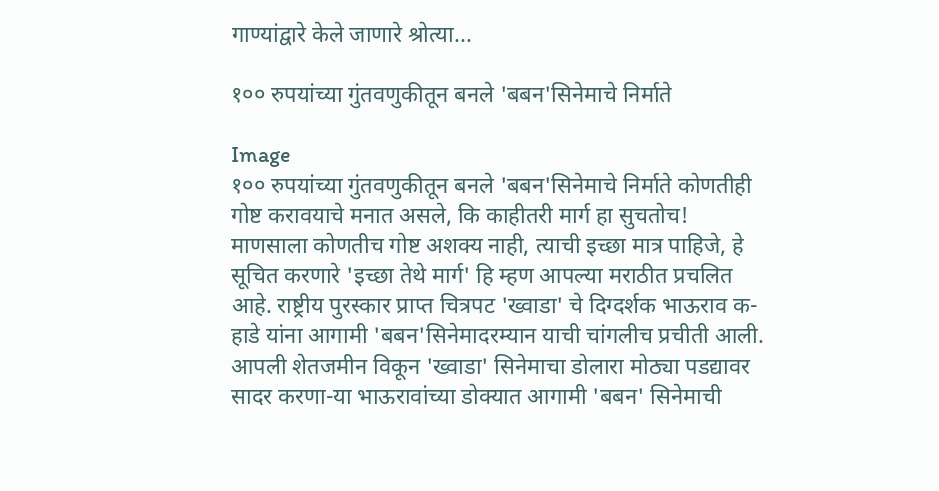गाण्यांद्वारे केले जाणारे श्रोत्या...

१०० रुपयांच्या गुंतवणुकीतून बनले 'बबन'सिनेमाचे निर्माते

Image
१०० रुपयांच्या गुंतवणुकीतून बनले 'बबन'सिनेमाचे निर्माते कोणतीही गोष्ट करावयाचे मनात असले, कि काहीतरी मार्ग हा सुचतोच! माणसाला कोणतीच गोष्ट अशक्य नाही, त्याची इच्छा मात्र पाहिजे, हे सूचित करणारे 'इच्छा तेथे मार्ग' हि म्हण आपल्या मराठीत प्रचलित आहे. राष्ट्रीय पुरस्कार प्राप्त चित्रपट 'ख्वाडा' चे दिग्दर्शक भाऊराव क-हाडे यांना आगामी 'बबन'सिनेमादरम्यान याची चांगलीच प्रचीती आली. आपली शेतजमीन विकून 'ख्वाडा' सिनेमाचा डोलारा मोठ्या पडद्यावर सादर करणा-या भाऊरावांच्या डोक्यात आगामी 'बबन' सिनेमाची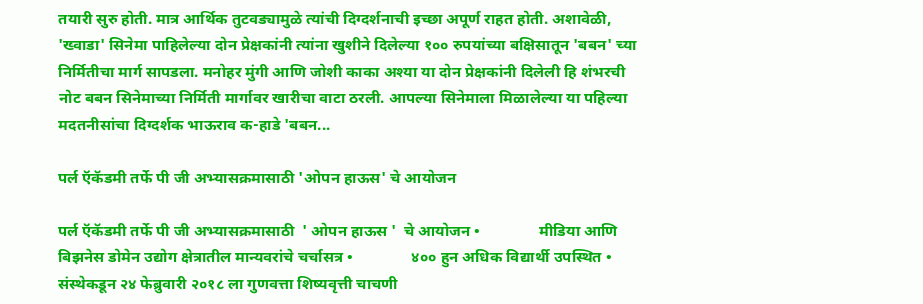तयारी सुरु होती. मात्र आर्थिक तुटवड्यामुळे त्यांची दिग्दर्शनाची इच्छा अपूर्ण राहत होती. अशावेळी, 'ख्वाडा' सिनेमा पाहिलेल्या दोन प्रेक्षकांनी त्यांना खुशीने दिलेल्या १०० रुपयांच्या बक्षिसातून 'बबन' च्या निर्मितीचा मार्ग सापडला. मनोहर मुंगी आणि जोशी काका अश्या या दोन प्रेक्षकांनी दिलेली हि शंभरची नोट बबन सिनेमाच्या निर्मिती मार्गावर खारीचा वाटा ठरली. आपल्या सिनेमाला मिळालेल्या या पहिल्या मदतनीसांचा दिग्दर्शक भाऊराव क-हाडे 'बबन...

पर्ल ऍकॅडमी तर्फे पी जी अभ्यासक्रमासाठी 'ओपन हाऊस' चे आयोजन

पर्ल ऍकॅडमी तर्फे पी जी अभ्यासक्रमासाठी  ' ओपन हाऊस '  चे आयोजन •               मीडिया आणि बिझनेस डोमेन उद्योग क्षेत्रातील मान्यवरांचे चर्चासत्र •               ४०० हुन अधिक विद्यार्थी उपस्थित •               संस्थेकडून २४ फेब्रुवारी २०१८ ला गुणवत्ता शिष्यवृत्ती चाचणी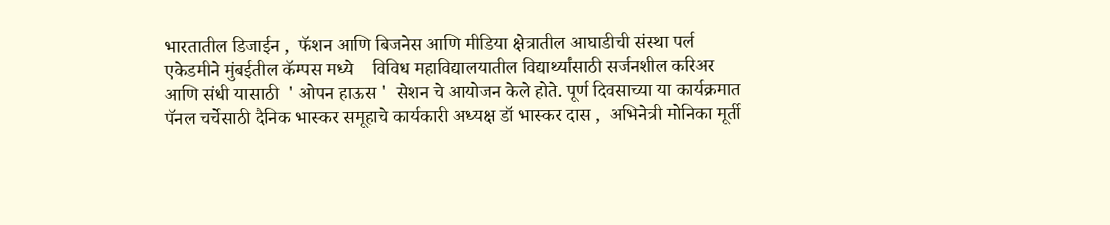भारतातील डिजाईन ,  फॅशन आणि बिजनेस आणि मीडिया क्षेत्रातील आघाडीची संस्था पर्ल एकेडमीने मुंबईतील कॅम्पस मध्ये    विविध महाविद्यालयातील विद्यार्थ्यांसाठी सर्जनशील करिअर आणि संधी यासाठी  ' ओपन हाऊस '  सेशन चे आयोजन केले होते. पूर्ण दिवसाच्या या कार्यक्रमात पॅनल चर्चेसाठी दैनिक भास्कर समूहाचे कार्यकारी अध्यक्ष डॉ भास्कर दास ,  अभिनेत्री मोनिका मूर्ती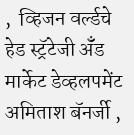,  व्हिजन वर्ल्डचे हेड स्ट्रॅटेजी ॲँड मार्केट डेव्हलपमेंट अमिताश बॅनर्जी ,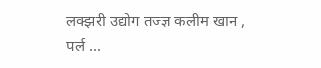लक्झरी उद्योग तज्ज्ञ कलीम खान ,  पर्ल ...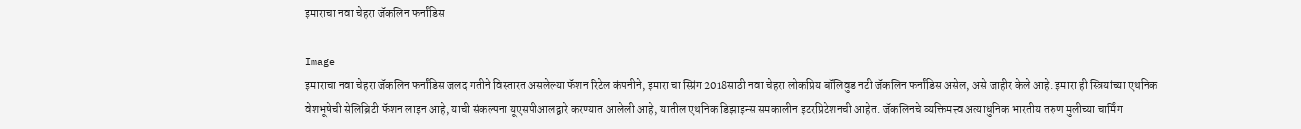इमाराचा नवा चेहरा जॅकलिन फर्नांडिस

Image
इमाराचा नवा चेहरा जॅकलिन फर्नांडिस जलद गतीने विस्तारत असलेल्या फॅशन रिटेल कंपनीने, इमारा चा स्प्रिंग 2018साठी नवा चेहरा लोकप्रिय बॉलिवुड नटी जॅकलिन फर्नांडिस असेल, असे जाहीर केले आहे. इमारा ही स्त्रियांच्या एथनिक वेशभूषेची सेलिब्रिटी फॅशन लाइन आहे, याची संकल्पना यूएसपीआलद्वारे करण्यात आलेली आहे, यातील एथनिक डिझाइन्स समकालीन इटरप्रिटेशनची आहेत. जॅकलिनचे व्यक्तिमत्त्व अत्याधुनिक भारतीय तरुण मुलीच्या चार्मिंग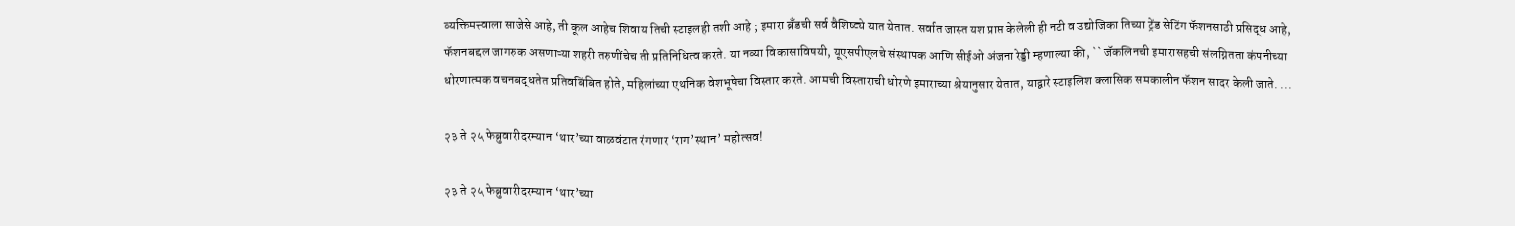व्यक्तिमत्त्वाला साजेसे आहे, ती कूल आहेच शिवाय तिची स्टाइलही तशी आहे ; इमारा ब्रँडची सर्व वैशिष्ट्ये यात येतात. सर्वात जास्त यश प्राप्त केलेली ही नटी व उद्योजिका तिच्या ट्रेंड सेटिंग फॅशनसाठी प्रसिद्ध आहे, फॅशनबद्दल जागरुक असणाऱ्या शहरी तरुणींचेच ती प्रतिनिधित्व करते. या नव्या विकासाविषयी, यूएसपीएलचे संस्थापक आणि सीईओ अंजना रेड्डी म्हणाल्या की, `` जॅकलिनची इमारासहची संलग्नितता कंपनीच्या धोरणात्मक वचनबद्धतेत प्रतिवबिंबित होते, महिलांच्या एथनिक वेशभूषेचा विस्तार करते. आमची विस्ताराची धोरणे इमाराच्या श्रेयानुसार येतात, याद्वारे स्टाइलिश क्लासिक समकालीन फॅशन सादर केली जाते. ...

२३ ते २५ फेब्रुवारीदरम्यान ‘थार’च्या वाळवंटात रंगणार ‘राग’स्थान’ महोत्सव!

२३ ते २५ फेब्रुवारीदरम्यान ‘थार’च्या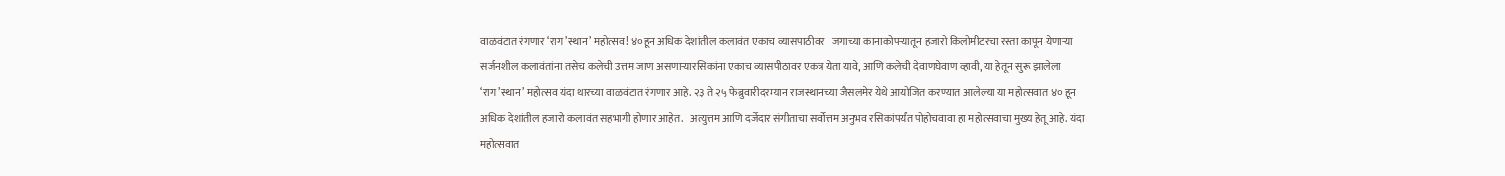वाळवंटात रंगणार ‘राग’स्थान’ महोत्सव! ४०हून अधिक देशांतील कलावंत एकाच व्यासपाठीवर   जगाच्या कानाकोपऱ्यातून हजारो किलोमीटरचा रस्ता कापून येणाऱ्या सर्जनशील कलावंतांना तसेच कलेची उत्तम जाण असणाऱ्यारसिकांना एकाच व्यासपीठावर एकत्र येता यावे, आणि कलेची देवाणघेवाण व्हावी, या हेतून सुरू झालेला ‘राग’स्थान’ महोत्सव यंदा थारच्या वाळवंटात रंगणार आहे. २३ ते २५ फेब्रुवारीदरम्यान राजस्थानच्या जैसलमेर येथे आयोजित करण्यात आलेल्या या महोत्सवात ४० हून अधिक देशांतील हजारो कलावंत सहभागी होणार आहेत.   अत्युत्तम आणि दर्जेदार संगीताचा सर्वोत्तम अनुभव रसिकांपर्यंत पोहोचवावा हा महोत्सवाचा मुख्य हेतू आहे. यंदा महोत्सवात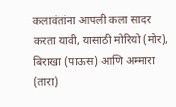कलावंतांना आपली कला सादर करता यावी, यासाठी मोरियो (मोर), बिराखा (पाऊस) आणि अम्मारा (तारा)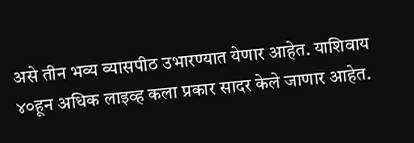असे तीन भव्य व्यासपीठ उभारण्यात येणार आहेत. याशिवाय ४०हून अधिक लाइव्ह कला प्रकार सादर केले जाणार आहेत.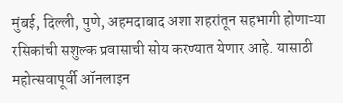मुंबई, दिल्ली, पुणे, अहमदाबाद अशा शहरांतून सहभागी होणाऱ्या रसिकांची सशुल्क प्रवासाची सोय करण्यात येणार आहे. यासाठी महोत्सवापूर्वी ऑनलाइन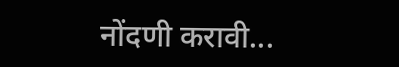नोंदणी करावी...